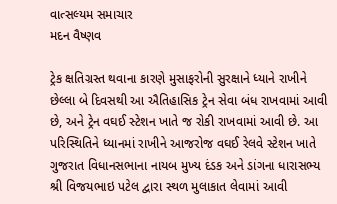વાત્સલ્યમ સમાચાર
મદન વૈષ્ણવ

ટ્રેક ક્ષતિગ્રસ્ત થવાના કારણે મુસાફરોની સુરક્ષાને ધ્યાને રાખીને છેલ્લા બે દિવસથી આ ઐતિહાસિક ટ્રેન સેવા બંધ રાખવામાં આવી છે, અને ટ્રેન વઘઈ સ્ટેશન ખાતે જ રોકી રાખવામાં આવી છે. આ પરિસ્થિતિને ધ્યાનમાં રાખીને આજરોજ વઘઈ રેલવે સ્ટેશન ખાતે ગુજરાત વિધાનસભાના નાયબ મુખ્ય દંડક અને ડાંગના ધારાસભ્ય શ્રી વિજયભાઇ પટેલ દ્વારા સ્થળ મુલાકાત લેવામાં આવી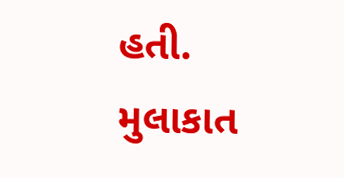હતી.
મુલાકાત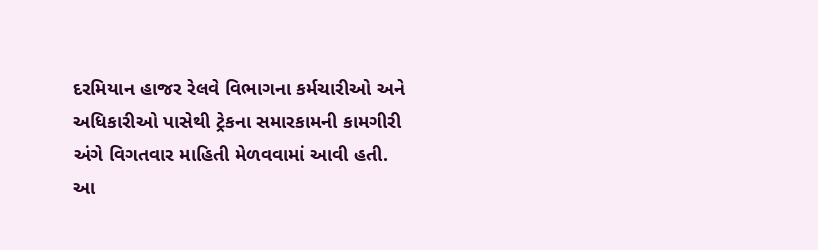દરમિયાન હાજર રેલવે વિભાગના કર્મચારીઓ અને અધિકારીઓ પાસેથી ટ્રેકના સમારકામની કામગીરી અંગે વિગતવાર માહિતી મેળવવામાં આવી હતી.
આ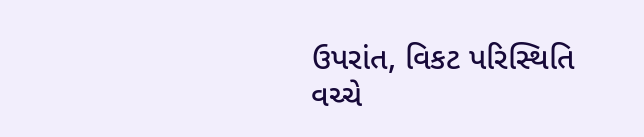ઉપરાંત, વિકટ પરિસ્થિતિ વચ્ચે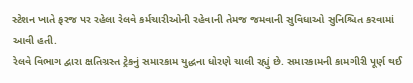સ્ટેશન ખાતે ફરજ પર રહેલા રેલવે કર્મચારીઓની રહેવાની તેમજ જમવાની સુવિધાઓ સુનિશ્ચિત કરવામાં આવી હતી.
રેલવે વિભાગ દ્વારા ક્ષતિગ્રસ્ત ટ્રેકનું સમારકામ યુદ્ધના ધોરણે ચાલી રહ્યું છે. સમારકામની કામગીરી પૂર્ણ થઈ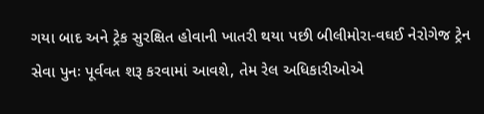ગયા બાદ અને ટ્રેક સુરક્ષિત હોવાની ખાતરી થયા પછી બીલીમોરા-વઘઈ નેરોગેજ ટ્રેન સેવા પુનઃ પૂર્વવત શરૂ કરવામાં આવશે, તેમ રેલ અધિકારીઓએ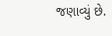જણાવ્યું છે.